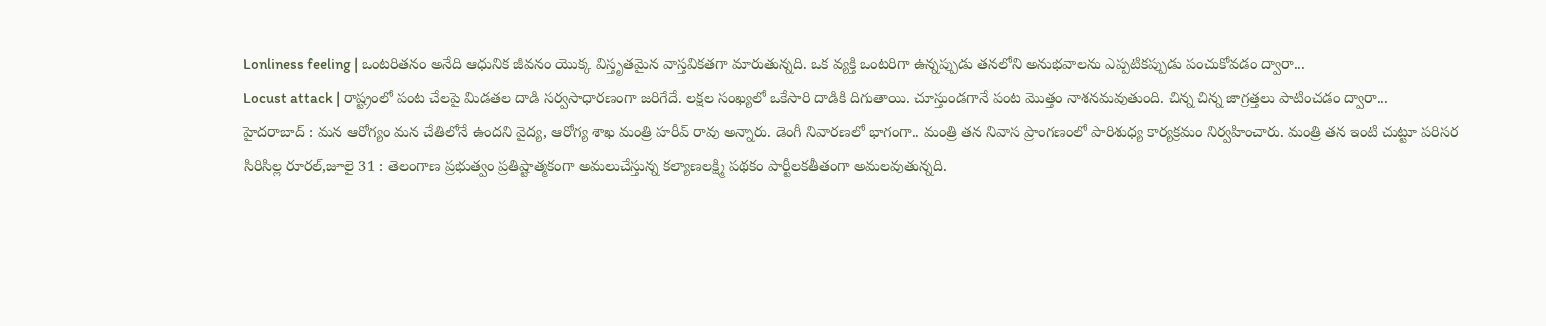Lonliness feeling | ఒంటరితనం అనేది ఆధునిక జీవనం యొక్క విస్తృతమైన వాస్తవికతగా మారుతున్నది. ఒక వ్యక్తి ఒంటరిగా ఉన్నప్పుడు తనలోని అనుభవాలను ఎప్పటికప్పుడు పంచుకోవడం ద్వారా...
Locust attack | రాష్ట్రంలో పంట చేలపై మిడతల దాడి సర్వసాధారణంగా జరిగేదే. లక్షల సంఖ్యలో ఒకేసారి దాడికి దిగుతాయి. చూస్తుండగానే పంట మొత్తం నాశనమవుతుంది. చిన్న చిన్న జాగ్రత్తలు పాటించడం ద్వారా...
హైదరాబాద్ : మన ఆరోగ్యం మన చేతిలోనే ఉందని వైద్య, ఆరోగ్య శాఖ మంత్రి హరీవ్ రావు అన్నారు. డెంగీ నివారణలో భాగంగా.. మంత్రి తన నివాస ప్రాంగణంలో పారిశుధ్య కార్యక్రమం నిర్వహించారు. మంత్రి తన ఇంటి చుట్టూ పరిసర
సిరిసిల్ల రూరల్,జూలై 31 : తెలంగాణ ప్రభుత్వం ప్రతిష్టాత్మకంగా అమలుచేస్తున్న కల్యాణలక్ష్మి పథకం పార్టీలకతీతంగా అమలవుతున్నది.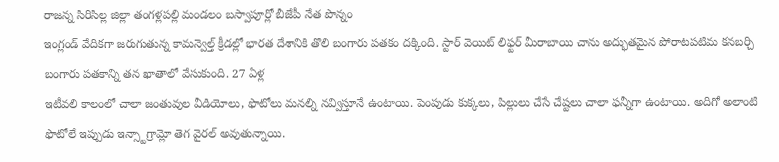రాజన్న సిరిసిల్ల జిల్లా తంగళ్లపల్లి మండలం బస్వాపూర్లో బీజేపీ నేత పొన్నం
ఇంగ్లండ్ వేదికగా జరుగుతున్న కామన్వెల్త్ క్రీడల్లో భారత దేశానికి తొలి బంగారు పతకం దక్కింది. స్టార్ వెయిట్ లిఫ్టర్ మీరాబాయి చాను అద్భుతమైన పోరాటపటిమ కనబర్చి బంగారు పతకాన్ని తన ఖాతాలో వేసుకుంది. 27 ఏళ్ల
ఇటీవలి కాలంలో చాలా జంతువుల వీడియోలు, ఫొటోలు మనల్ని నవ్విస్తూనే ఉంటాయి. పెంపుడు కుక్కలు, పిల్లులు చేసే చేష్టలు చాలా ఫన్నీగా ఉంటాయి. అదిగో అలాంటి ఫొటోలే ఇప్పుడు ఇన్స్టాగ్రామ్లో తెగ వైరల్ అవుతున్నాయి.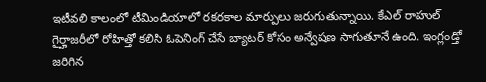ఇటీవలి కాలంలో టీమిండియాలో రకరకాల మార్పులు జరుగుతున్నాయి. కేఎల్ రాహుల్ గైర్హాజరీలో రోహిత్తో కలిసి ఓపెనింగ్ చేసే బ్యాటర్ కోసం అన్వేషణ సాగుతూనే ఉంది. ఇంగ్లండ్తో జరిగిన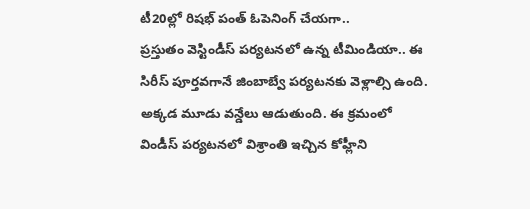టీ20ల్లో రిషభ్ పంత్ ఓపెనింగ్ చేయగా..
ప్రస్తుతం వెస్టిండీస్ పర్యటనలో ఉన్న టీమిండియా.. ఈ సిరీస్ పూర్తవగానే జింబాబ్వే పర్యటనకు వెళ్లాల్సి ఉంది. అక్కడ మూడు వన్డేలు ఆడుతుంది. ఈ క్రమంలో విండీస్ పర్యటనలో విశ్రాంతి ఇచ్చిన కోహ్లీని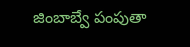జింబాబ్వే పంపుతా